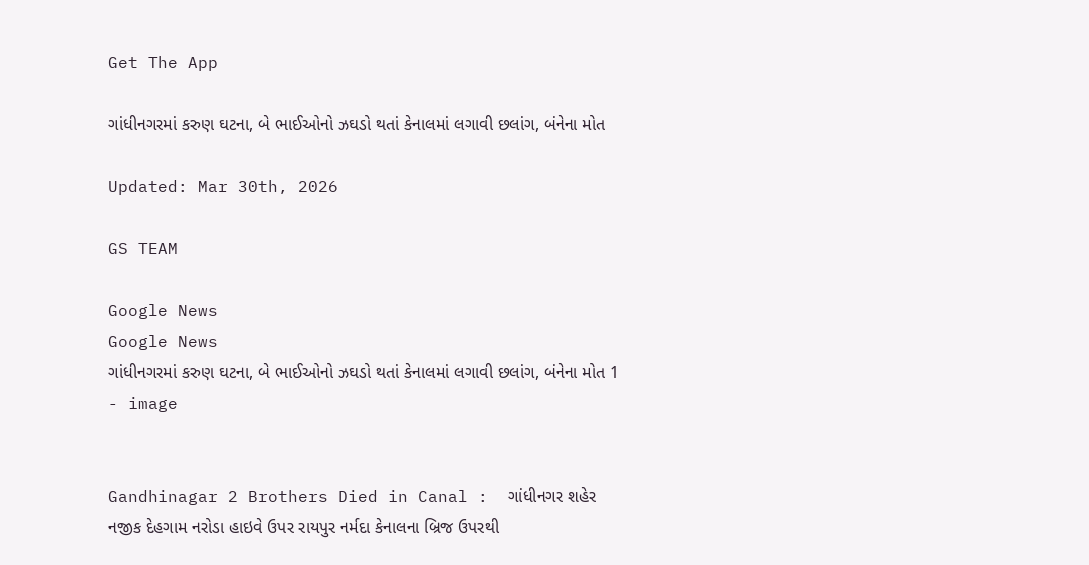Get The App

ગાંધીનગરમાં કરુણ ઘટના, બે ભાઈઓનો ઝઘડો થતાં કેનાલમાં લગાવી છલાંગ, બંનેના મોત

Updated: Mar 30th, 2026

GS TEAM

Google News
Google News
ગાંધીનગરમાં કરુણ ઘટના, બે ભાઈઓનો ઝઘડો થતાં કેનાલમાં લગાવી છલાંગ, બંનેના મોત 1 - image


Gandhinagar 2 Brothers Died in Canal :  ગાંધીનગર શહેર નજીક દેહગામ નરોડા હાઇવે ઉપર રાયપુર નર્મદા કેનાલના બ્રિજ ઉપરથી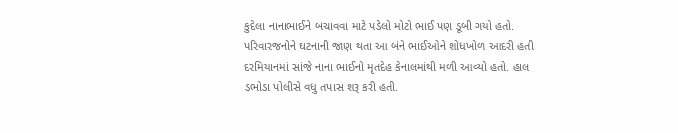કુદેલા નાનાભાઈને બચાવવા માટે પડેલો મોટો ભાઈ પણ ડૂબી ગયો હતો. પરિવારજનોને ઘટનાની જાણ થતા આ બંને ભાઈઓને શોધખોળ આદરી હતી દરમિયાનમાં સાંજે નાના ભાઈનો મૃતદેહ કેનાલમાંથી મળી આવ્યો હતો. હાલ ડભોડા પોલીસે વધુ તપાસ શરૂ કરી હતી.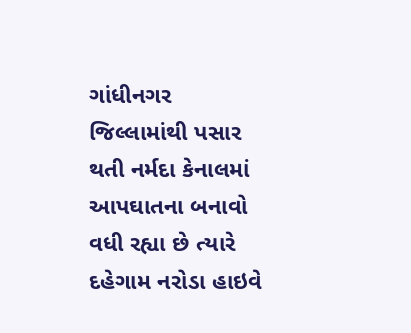ગાંધીનગર જિલ્લામાંથી પસાર થતી નર્મદા કેનાલમાં આપઘાતના બનાવો વધી રહ્યા છે ત્યારે દહેગામ નરોડા હાઇવે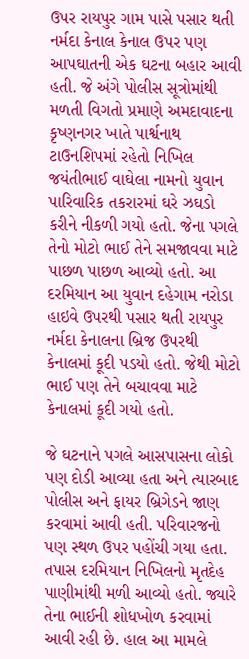ઉપર રાયપુર ગામ પાસે પસાર થતી નર્મદા કેનાલ કેનાલ ઉપર પણ આપઘાતની એક ઘટના બહાર આવી હતી. જે અંગે પોલીસ સૂત્રોમાંથી મળતી વિગતો પ્રમાણે અમદાવાદના કૃષ્ણનગર ખાતે પાર્શ્વનાથ ટાઉનશિપમાં રહેતો નિખિલ જયંતીભાઈ વાઘેલા નામનો યુવાન પારિવારિક તકરારમાં ઘરે ઝઘડો કરીને નીકળી ગયો હતો. જેના પગલે તેનો મોટો ભાઈ તેને સમજાવવા માટે પાછળ પાછળ આવ્યો હતો. આ દરમિયાન આ યુવાન દહેગામ નરોડા હાઇવે ઉપરથી પસાર થતી રાયપુર નર્મદા કેનાલના બ્રિજ ઉપરથી કેનાલમાં કૂદી પડયો હતો. જેથી મોટો ભાઈ પણ તેને બચાવવા માટે કેનાલમાં કૂદી ગયો હતો.

જે ઘટનાને પગલે આસપાસના લોકો પણ દોડી આવ્યા હતા અને ત્યારબાદ પોલીસ અને ફાયર બ્રિગેડને જાણ કરવામાં આવી હતી. પરિવારજનો પણ સ્થળ ઉપર પહોંચી ગયા હતા. તપાસ દરમિયાન નિખિલનો મૃતદેહ પાણીમાંથી મળી આવ્યો હતો. જ્યારે તેના ભાઈની શોધખોળ કરવામાં આવી રહી છે. હાલ આ મામલે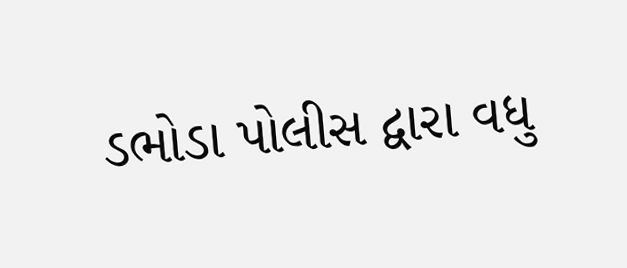ડભોડા પોલીસ દ્વારા વધુ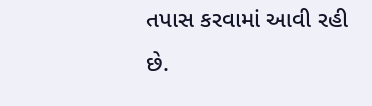તપાસ કરવામાં આવી રહી છે.